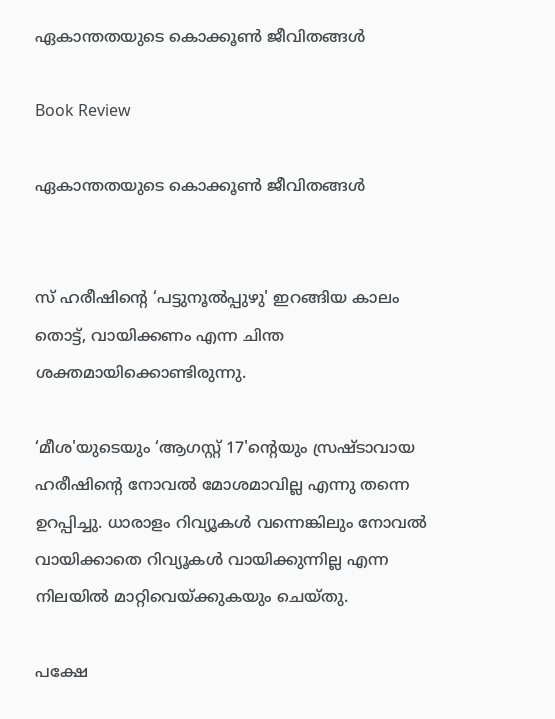ഏകാന്തതയുടെ കൊക്കൂൺ ജീവിതങ്ങൾ

Book Review

ഏകാന്തതയുടെ കൊക്കൂൺ ജീവിതങ്ങൾ


സ് ഹരീഷിൻ്റെ ‘പട്ടുനൂൽപ്പുഴു' ഇറങ്ങിയ കാലം തൊട്ട്, വായിക്കണം എന്ന ചിന്ത ശക്തമായിക്കൊണ്ടിരുന്നു.

‘മീശ'യുടെയും ‘ആഗസ്റ്റ് 17'ൻ്റെയും സ്രഷ്ടാവായ ഹരീഷിൻ്റെ നോവൽ മോശമാവില്ല എന്നു തന്നെ ഉറപ്പിച്ചു. ധാരാളം റിവ്യൂകൾ വന്നെങ്കിലും നോവൽ വായിക്കാതെ റിവ്യൂകൾ വായിക്കുന്നില്ല എന്ന നിലയിൽ മാറ്റിവെയ്ക്കുകയും ചെയ്തു.

പക്ഷേ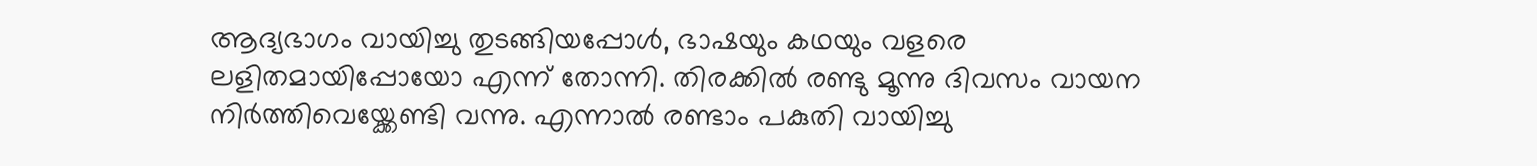ആദ്യഭാഗം വായിച്ചു തുടങ്ങിയപ്പോൾ, ഭാഷയും കഥയും വളരെ  ലളിതമായിപ്പോയോ എന്ന് തോന്നി. തിരക്കിൽ രണ്ടു മൂന്നു ദിവസം വായന നിർത്തിവെയ്ക്കേണ്ടി വന്നു. എന്നാൽ രണ്ടാം പകുതി വായിച്ചു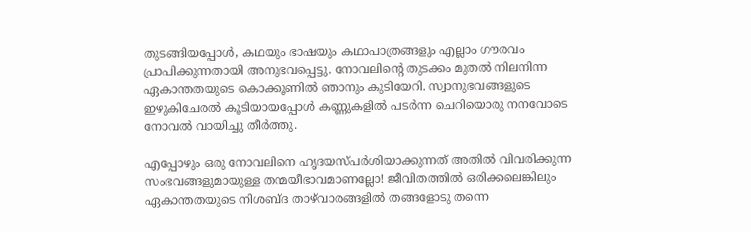തുടങ്ങിയപ്പോൾ, കഥയും ഭാഷയും കഥാപാത്രങ്ങളും എല്ലാം ഗൗരവം പ്രാപിക്കുന്നതായി അനുഭവപ്പെട്ടു. നോവലിൻ്റെ തുടക്കം മുതൽ നിലനിന്ന ഏകാന്തതയുടെ കൊക്കൂണിൽ ഞാനും കുടിയേറി. സ്വാനുഭവങ്ങളുടെ ഇഴുകിചേരൽ കൂടിയായപ്പോൾ കണ്ണുകളിൽ പടർന്ന ചെറിയൊരു നനവോടെ നോവൽ വായിച്ചു തീർത്തു.

എപ്പോഴും ഒരു നോവലിനെ ഹൃദയസ്പർശിയാക്കുന്നത് അതിൽ വിവരിക്കുന്ന സംഭവങ്ങളുമായുള്ള തന്മയീഭാവമാണല്ലോ! ജീവിതത്തിൽ ഒരിക്കലെങ്കിലും ഏകാന്തതയുടെ നിശബ്ദ താഴ്‍വാരങ്ങളിൽ തങ്ങളോടു തന്നെ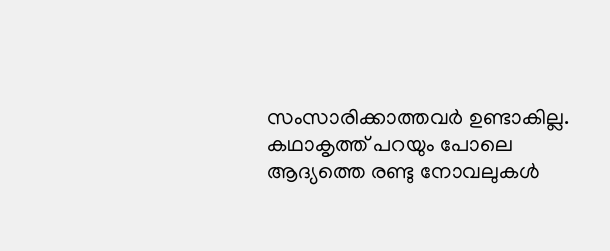സംസാരിക്കാത്തവർ ഉണ്ടാകില്ല. കഥാകൃത്ത് പറയും പോലെ ആദ്യത്തെ രണ്ടു നോവലുകൾ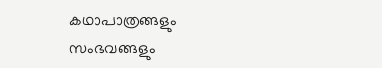കഥാപാത്രങ്ങളും സംഭവങ്ങളും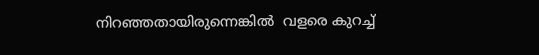നിറഞ്ഞതായിരുന്നെങ്കിൽ  വളരെ കുറച്ച്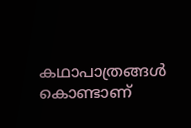കഥാപാത്രങ്ങൾ കൊണ്ടാണ്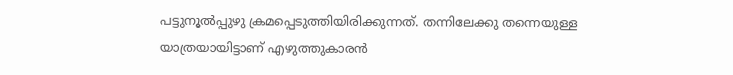പട്ടുനൂൽപ്പുഴു ക്രമപ്പെടുത്തിയിരിക്കുന്നത്. തന്നിലേക്കു തന്നെയുള്ള യാത്രയായിട്ടാണ് എഴുത്തുകാരൻ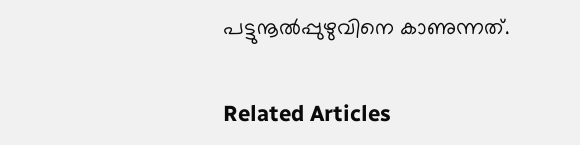പട്ടുനൂൽപ്പുഴുവിനെ കാണുന്നത്.


Related Articles